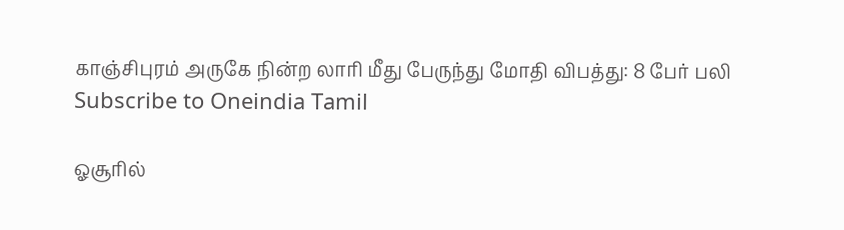காஞ்சிபுரம் அருகே நின்ற லாரி மீது பேருந்து மோதி விபத்து: 8 பேர் பலி
Subscribe to Oneindia Tamil

ஓசூரில்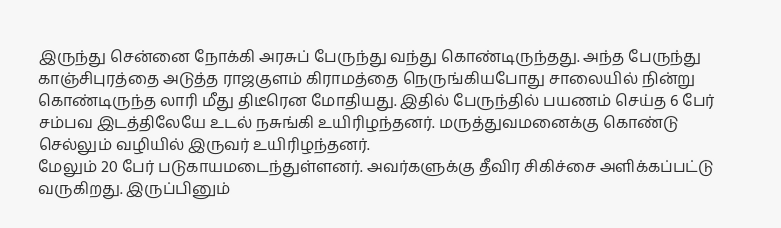இருந்து சென்னை நோக்கி அரசுப் பேருந்து வந்து கொண்டிருந்தது. அந்த பேருந்து காஞ்சிபுரத்தை அடுத்த ராஜகுளம் கிராமத்தை நெருங்கியபோது சாலையில் நின்று கொண்டிருந்த லாரி மீது திடீரென மோதியது. இதில் பேருந்தில் பயணம் செய்த 6 பேர் சம்பவ இடத்திலேயே உடல் நசுங்கி உயிரிழந்தனர். மருத்துவமனைக்கு கொண்டு செல்லும் வழியில் இருவர் உயிரிழந்தனர்.
மேலும் 20 பேர் படுகாயமடைந்துள்ளனர். அவர்களுக்கு தீவிர சிகிச்சை அளிக்கப்பட்டு வருகிறது. இருப்பினும்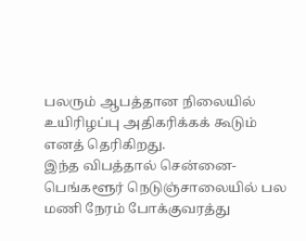பலரும் ஆபத்தான நிலையில் உயிரிழப்பு அதிகரிக்கக் கூடும் எனத் தெரிகிறது.
இந்த விபத்தால் சென்னை- பெங்களூர் நெடுஞ்சாலையில் பல மணி நேரம் போக்குவரத்து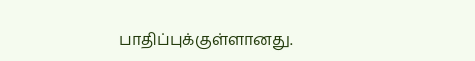பாதிப்புக்குள்ளானது.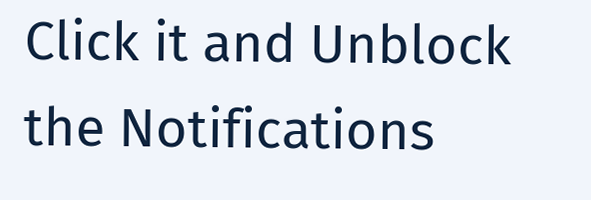Click it and Unblock the Notifications